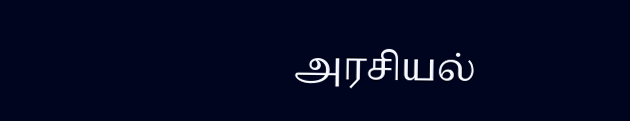அரசியல்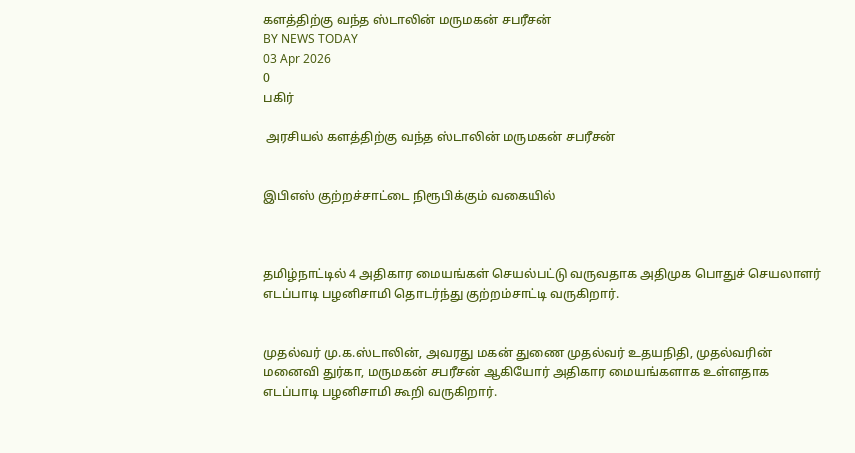களத்திற்கு வந்த ஸ்டாலின் மருமகன் சபரீசன்
BY NEWS TODAY
03 Apr 2026
0
பகிர்

 அரசியல் களத்திற்கு வந்த ஸ்டாலின் மருமகன் சபரீசன்


இபிஎஸ் குற்றச்சாட்டை நிரூபிக்கும் வகையில்



தமிழ்நாட்டில் 4 அதிகார மையங்கள் செயல்பட்டு வருவதாக அதிமுக பொதுச் செயலாளர் எடப்பாடி பழனிசாமி தொடர்ந்து குற்றம்சாட்டி வருகிறார்.


முதல்வர் மு.க.ஸ்டாலின், அவரது மகன் துணை முதல்வர் உதயநிதி, முதல்வரின் மனைவி துர்கா, மருமகன் சபரீசன் ஆகியோர் அதிகார மையங்களாக உள்ளதாக எடப்பாடி பழனிசாமி கூறி வருகிறார்.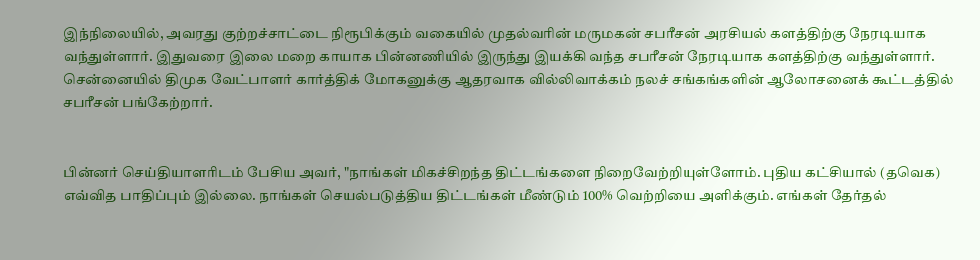இந்நிலையில், அவரது குற்றச்சாட்டை நிரூபிக்கும் வகையில் முதல்வரின் மருமகன் சபரீசன் அரசியல் களத்திற்கு நேரடியாக வந்துள்ளார். இதுவரை இலை மறை காயாக பின்னணியில் இருந்து இயக்கி வந்த சபரீசன் நேரடியாக களத்திற்கு வந்துள்ளார். சென்னையில் திமுக வேட்பாளர் கார்த்திக் மோகனுக்கு ஆதரவாக வில்லிவாக்கம் நலச் சங்கங்களின் ஆலோசனைக் கூட்டத்தில் சபரீசன் பங்கேற்றார்.


பின்னர் செய்தியாளரிடம் பேசிய அவர், "நாங்கள் மிகச்சிறந்த திட்டங்களை நிறைவேற்றியுள்ளோம். புதிய கட்சியால் (தவெக) எவ்வித பாதிப்பும் இல்லை. நாங்கள் செயல்படுத்திய திட்டங்கள் மீண்டும் 100% வெற்றியை அளிக்கும். எங்கள் தேர்தல்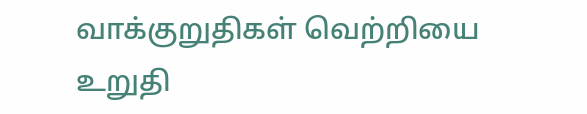வாக்குறுதிகள் வெற்றியை உறுதி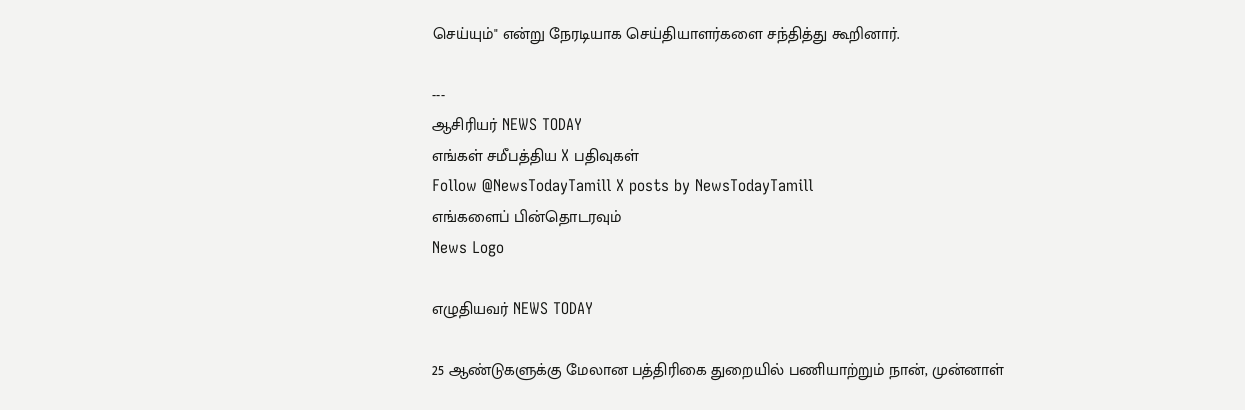செய்யும்" என்று நேரடியாக செய்தியாளர்களை சந்தித்து கூறினார்.

---
ஆசிரியர் NEWS TODAY
எங்கள் சமீபத்திய X பதிவுகள்
Follow @NewsTodayTamill X posts by NewsTodayTamill
எங்களைப் பின்தொடரவும்
News Logo

எழுதியவர் NEWS TODAY

25 ஆண்டுகளுக்கு மேலான பத்திரிகை துறையில் பணியாற்றும் நான், முன்னாள்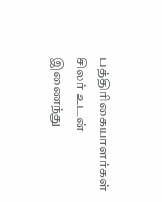பத்திரிகையாளர்கள் சிலர் உடன் இணைந்து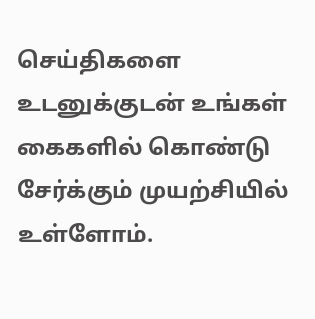செய்திகளை உடனுக்குடன் உங்கள் கைகளில் கொண்டு சேர்க்கும் முயற்சியில் உள்ளோம்.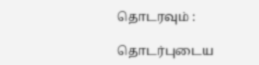தொடரவும் :

தொடர்புடைய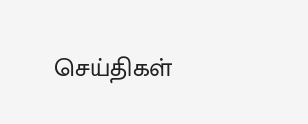செய்திகள்